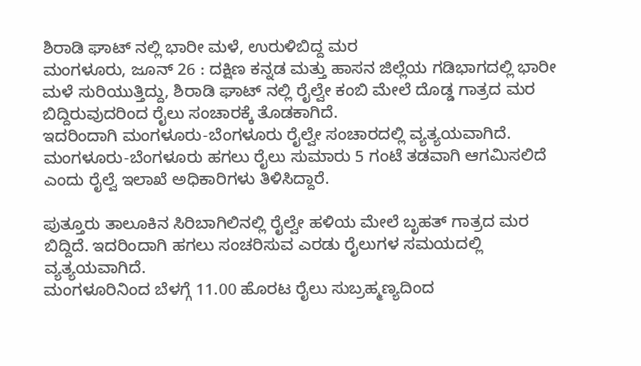ಶಿರಾಡಿ ಘಾಟ್ ನಲ್ಲಿ ಭಾರೀ ಮಳೆ, ಉರುಳಿಬಿದ್ದ ಮರ
ಮಂಗಳೂರು, ಜೂನ್ 26 : ದಕ್ಷಿಣ ಕನ್ನಡ ಮತ್ತು ಹಾಸನ ಜಿಲ್ಲೆಯ ಗಡಿಭಾಗದಲ್ಲಿ ಭಾರೀ ಮಳೆ ಸುರಿಯುತ್ತಿದ್ದು, ಶಿರಾಡಿ ಘಾಟ್ ನಲ್ಲಿ ರೈಲ್ವೇ ಕಂಬಿ ಮೇಲೆ ದೊಡ್ಡ ಗಾತ್ರದ ಮರ ಬಿದ್ದಿರುವುದರಿಂದ ರೈಲು ಸಂಚಾರಕ್ಕೆ ತೊಡಕಾಗಿದೆ.
ಇದರಿಂದಾಗಿ ಮಂಗಳೂರು-ಬೆಂಗಳೂರು ರೈಲ್ವೇ ಸಂಚಾರದಲ್ಲಿ ವ್ಯತ್ಯಯವಾಗಿದೆ. ಮಂಗಳೂರು-ಬೆಂಗಳೂರು ಹಗಲು ರೈಲು ಸುಮಾರು 5 ಗಂಟೆ ತಡವಾಗಿ ಆಗಮಿಸಲಿದೆ ಎಂದು ರೈಲ್ವೆ ಇಲಾಖೆ ಅಧಿಕಾರಿಗಳು ತಿಳಿಸಿದ್ದಾರೆ.

ಪುತ್ತೂರು ತಾಲೂಕಿನ ಸಿರಿಬಾಗಿಲಿನಲ್ಲಿ ರೈಲ್ವೇ ಹಳಿಯ ಮೇಲೆ ಬೃಹತ್ ಗಾತ್ರದ ಮರ ಬಿದ್ದಿದೆ. ಇದರಿಂದಾಗಿ ಹಗಲು ಸಂಚರಿಸುವ ಎರಡು ರೈಲುಗಳ ಸಮಯದಲ್ಲಿ ವ್ಯತ್ಯಯವಾಗಿದೆ.
ಮಂಗಳೂರಿನಿಂದ ಬೆಳಗ್ಗೆ 11.00 ಹೊರಟ ರೈಲು ಸುಬ್ರಹ್ಮಣ್ಯದಿಂದ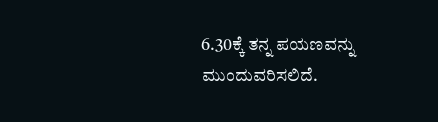6.30ಕ್ಕೆ ತನ್ನ ಪಯಣವನ್ನು ಮುಂದುವರಿಸಲಿದೆ.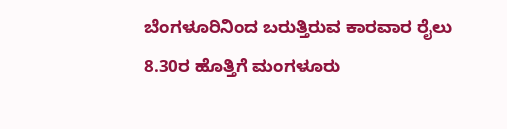ಬೆಂಗಳೂರಿನಿಂದ ಬರುತ್ತಿರುವ ಕಾರವಾರ ರೈಲು 8.30ರ ಹೊತ್ತಿಗೆ ಮಂಗಳೂರು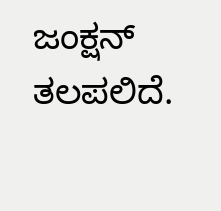ಜಂಕ್ಷನ್ ತಲಪಲಿದೆ.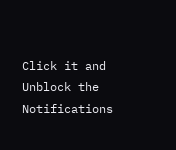Click it and Unblock the Notifications